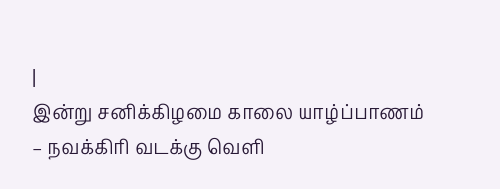|
இன்று சனிக்கிழமை காலை யாழ்ப்பாணம் – நவக்கிரி வடக்கு வெளி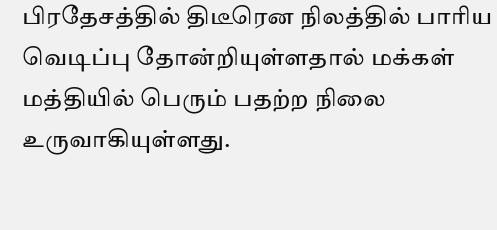பிரதேசத்தில் திடீரென நிலத்தில் பாரிய வெடிப்பு தோன்றியுள்ளதால் மக்கள் மத்தியில் பெரும் பதற்ற நிலை உருவாகியுள்ளது.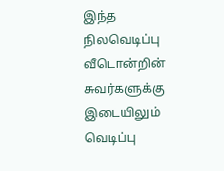இந்த நிலவெடிப்பு வீடொன்றின் சுவர்களுக்கு இடையிலும் வெடிப்பு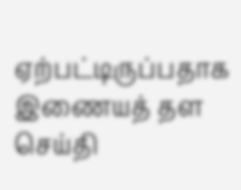ஏற்பட்டிருப்பதாக இணையத் தள செய்தி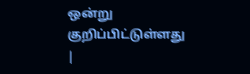ஒன்று குறிப்பிட்டுள்ளது
|